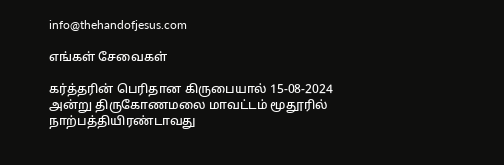info@thehandofjesus.com

எங்கள் சேவைகள்

கர்த்தரின் பெரிதான கிருபையால் 15-08-2024 அன்று திருகோணமலை மாவட்டம் மூதூரில் நாற்பத்தியிரண்டாவது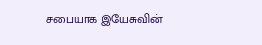சபையாக இயேசுவின்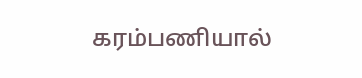கரம்பணியால்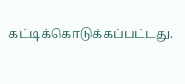கட்டிக்கொடுக்கப்பட்டது.